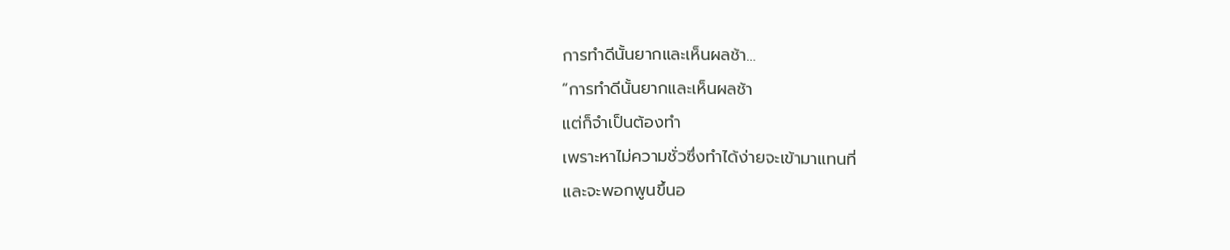การทำดีนั้นยากและเห็นผลช้า…
“การทำดีนั้นยากและเห็นผลช้า
แต่ก็จำเป็นต้องทำ
เพราะหาไม่ความชั่วซึ่งทำได้ง่ายจะเข้ามาแทนที่
และจะพอกพูนขึ้นอ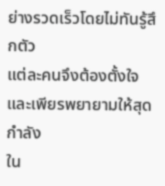ย่างรวดเร็วโดยไม่ทันรู้สึกตัว
แต่ละคนจึงต้องตั้งใจ
และเพียรพยายามให้สุดกำลัง
ใน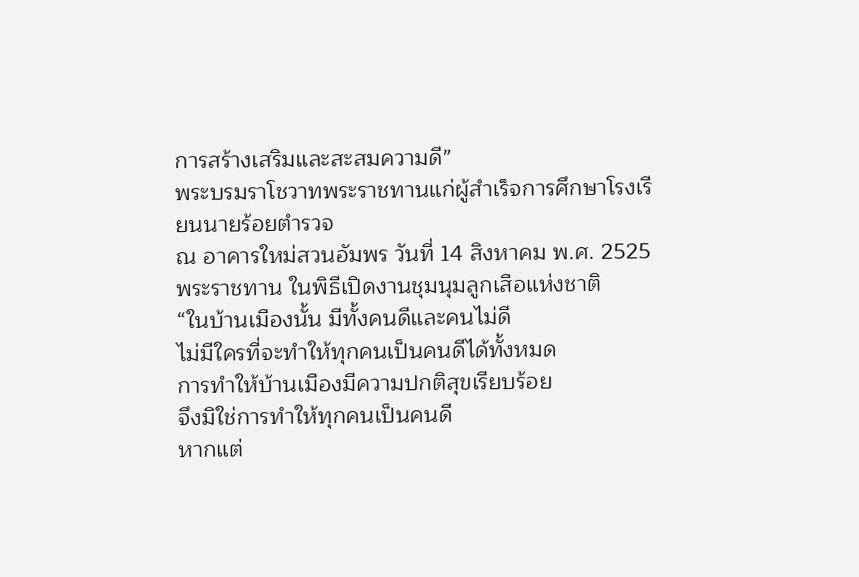การสร้างเสริมและสะสมความดี”
พระบรมราโชวาทพระราชทานแก่ผู้สำเร็จการศึกษาโรงเรียนนายร้อยตำรวจ
ณ อาคารใหม่สวนอัมพร วันที่ 14 สิงหาคม พ.ศ. 2525
พระราชทาน ในพิธีเปิดงานชุมนุมลูกเสือแห่งชาติ
“ในบ้านเมืองนั้น มีทั้งคนดีและคนไม่ดี
ไม่มีใครที่จะทำให้ทุกคนเป็นคนดีได้ทั้งหมด
การทำให้บ้านเมืองมีความปกติสุขเรียบร้อย
จึงมิใช่การทำให้ทุกคนเป็นคนดี
หากแต่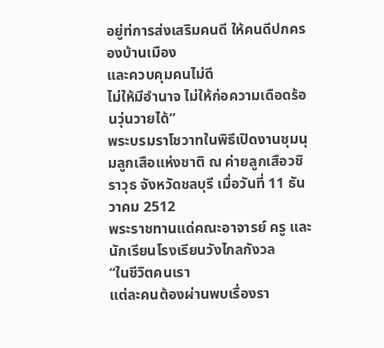อยู่ท่การส่งเสริมคนดี ให้คนดีปกครองบ้านเมือง
และควบคุมคนไม่ดี
ไม่ให้มีอำนาจ ไม่ให้ก่อความเดือดร้อนวุ่นวายได้”
พระบรมราโชวาทในพิธีเปิดงานชุมนุมลูกเสือแห่งชาติ ณ ค่ายลูกเสือวชิราวุธ จังหวัดชลบุรี เมื่อวันที่ 11 ธันวาคม 2512
พระราชทานแด่คณะอาจารย์ ครู และนักเรียนโรงเรียนวังไกลกังวล
“ในชีวิตคนเรา
แต่ละคนต้องผ่านพบเรื่องรา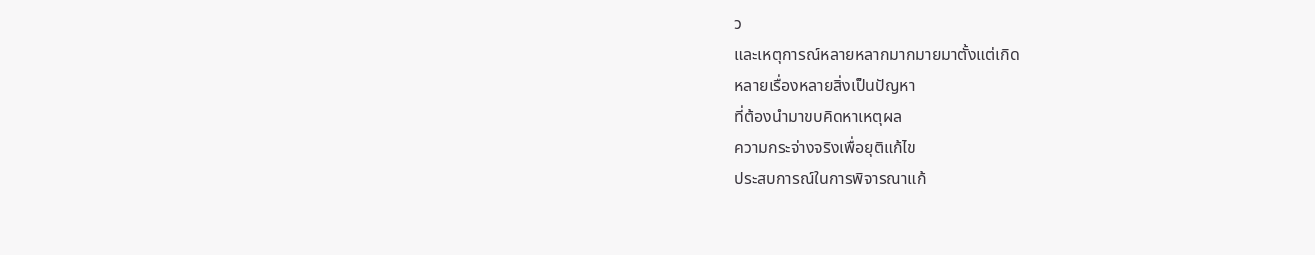ว
และเหตุการณ์หลายหลากมากมายมาตั้งแต่เกิด
หลายเรื่องหลายสิ่งเป็นปัญหา
ที่ต้องนำมาขบคิดหาเหตุผล
ความกระจ่างจริงเพื่อยุติแก้ไข
ประสบการณ์ในการพิจารณาแก้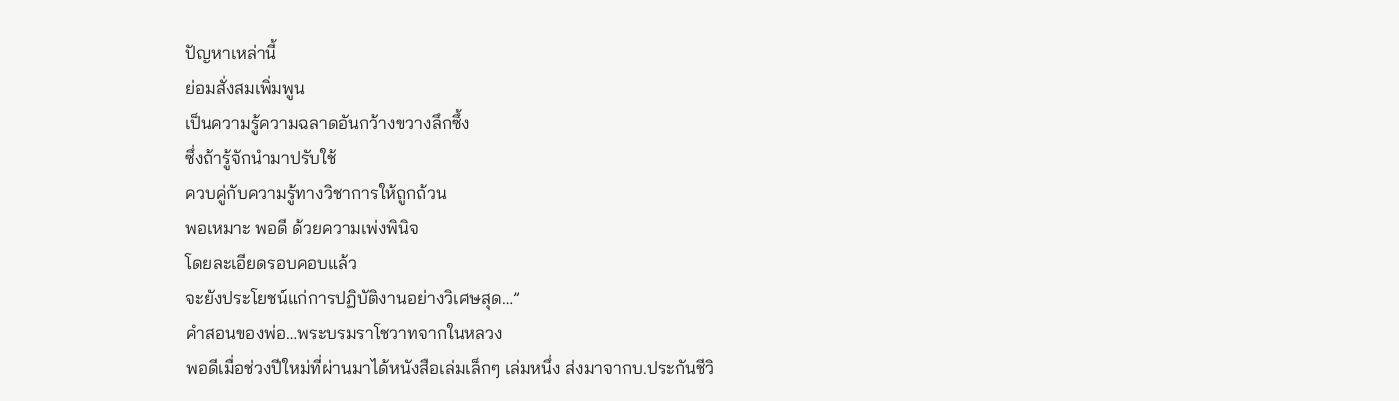ปัญหาเหล่านี้
ย่อมสั่งสมเพิ่มพูน
เป็นความรู้ความฉลาดอันกว้างขวางลึกซึ้ง
ซึ่งถ้ารู้จักนำมาปรับใช้
ควบคู่กับความรู้ทางวิชาการให้ถูกถ้วน
พอเหมาะ พอดี ด้วยความเพ่งพินิจ
โดยละเอียดรอบคอบแล้ว
จะยังประโยชน์แก่การปฏิบัติงานอย่างวิเศษสุด…”
คำสอนของพ่อ…พระบรมราโชวาทจากในหลวง
พอดีเมื่อช่วงปีใหม่ที่ผ่านมาได้หนังสือเล่มเล็กๆ เล่มหนึ่ง ส่งมาจากบ.ประกันชีวิ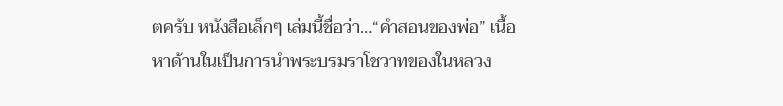ตครับ หนังสือเล็กๆ เล่มนี้ชื่อว่า…“คำสอนของพ่อ” เนื้อหาด้านในเป็นการนำพระบรมราโชวาทของในหลวง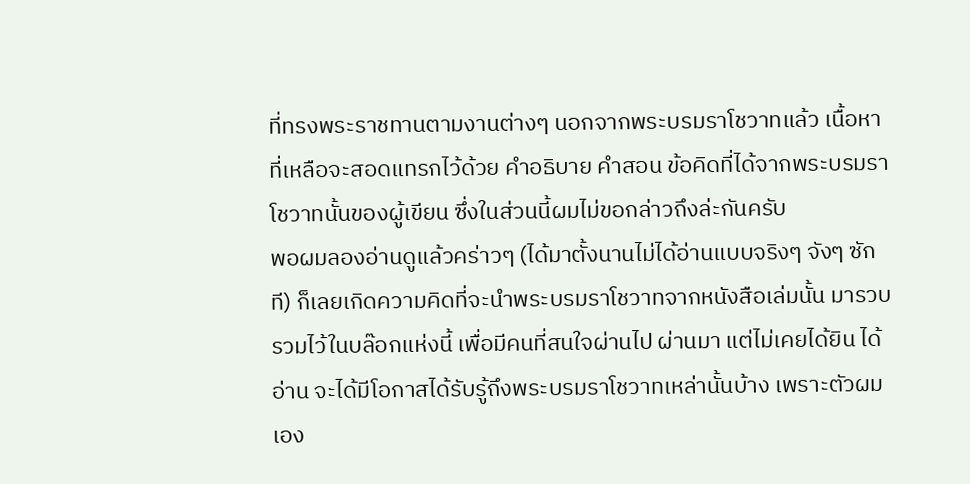ที่ทรงพระราชทานตามงานต่างๆ นอกจากพระบรมราโชวาทแล้ว เนื้อหาที่เหลือจะสอดแทรกไว้ด้วย คำอธิบาย คำสอน ข้อคิดที่ได้จากพระบรมราโชวาทนั้นของผู้เขียน ซึ่งในส่วนนี้ผมไม่ขอกล่าวถึงล่ะกันครับ
พอผมลองอ่านดูแล้วคร่าวๆ (ได้มาตั้งนานไม่ได้อ่านแบบจริงๆ จังๆ ซักที) ก็เลยเกิดความคิดที่จะนำพระบรมราโชวาทจากหนังสือเล่มนั้น มารวบรวมไว้ในบล๊อกแห่งนี้ เพื่อมีคนที่สนใจผ่านไป ผ่านมา แต่ไม่เคยได้ยิน ได้อ่าน จะได้มีโอกาสได้รับรู้ถึงพระบรมราโชวาทเหล่านั้นบ้าง เพราะตัวผมเอง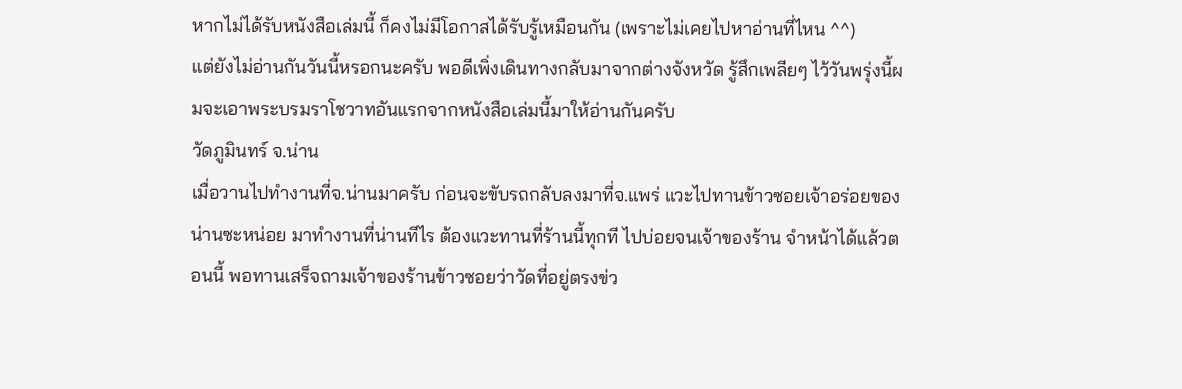หากไม่ได้รับหนังสือเล่มนี้ ก็คงไม่มีโอกาสได้รับรู้เหมือนกัน (เพราะไม่เคยไปหาอ่านที่ไหน ^^)
แต่ยังไม่อ่านกันวันนี้หรอกนะครับ พอดีเพิ่งเดินทางกลับมาจากต่างจังหวัด รู้สึกเพลียๆ ไว้วันพรุ่งนี้ผมจะเอาพระบรมราโชวาทอันแรกจากหนังสือเล่มนี้มาให้อ่านกันครับ
วัดภูมินทร์ จ.น่าน
เมื่อวานไปทำงานที่จ.น่านมาครับ ก่อนจะขับรถกลับลงมาที่จ.แพร่ แวะไปทานข้าวซอยเจ้าอร่อยของน่านซะหน่อย มาทำงานที่น่านทีไร ต้องแวะทานที่ร้านนี้ทุกที ไปบ่อยจนเจ้าของร้าน จำหน้าได้แล้วตอนนี้ พอทานเสร็จถามเจ้าของร้านข้าวซอยว่าวัดที่อยู่ตรงข่ว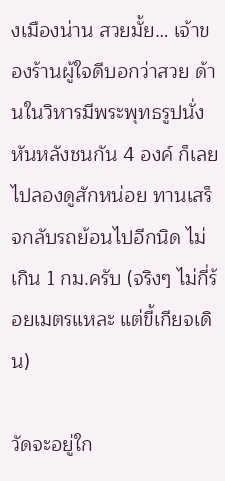งเมืองน่าน สวยมั้ย… เจ้าของร้านผู้ใจดีบอกว่าสวย ด้านในวิหารมีพระพุทธรูปนั่งหันหลังชนกัน 4 องค์ ก็เลยไปลองดูสักหน่อย ทานเสร็จกลับรถย้อนไปอีกนิด ไม่เกิน 1 กม.ครับ (จริงๆ ไม่กี่ร้อยเมตรแหละ แต่ขี้เกียจเดิน)

วัดจะอยู่ใก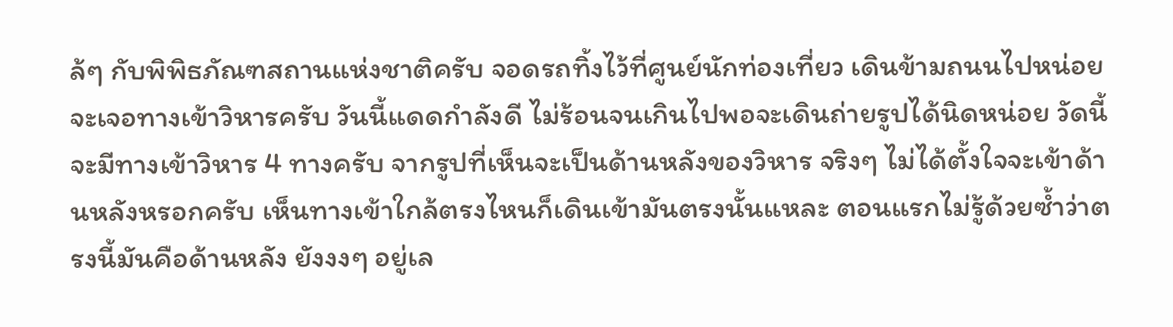ล้ๆ กับพิพิธภัณฑสถานแห่งชาติครับ จอดรถทิ้งไว้ที่ศูนย์นักท่องเที่ยว เดินข้ามถนนไปหน่อย จะเจอทางเข้าวิหารครับ วันนี้แดดกำลังดี ไม่ร้อนจนเกินไปพอจะเดินถ่ายรูปได้นิดหน่อย วัดนี้จะมีทางเข้าวิหาร 4 ทางครับ จากรูปที่เห็นจะเป็นด้านหลังของวิหาร จริงๆ ไม่ได้ตั้งใจจะเข้าด้านหลังหรอกครับ เห็นทางเข้าใกล้ตรงไหนก็เดินเข้ามันตรงนั้นแหละ ตอนแรกไม่รู้ด้วยซ้ำว่าตรงนี้มันคือด้านหลัง ยังงงๆ อยู่เล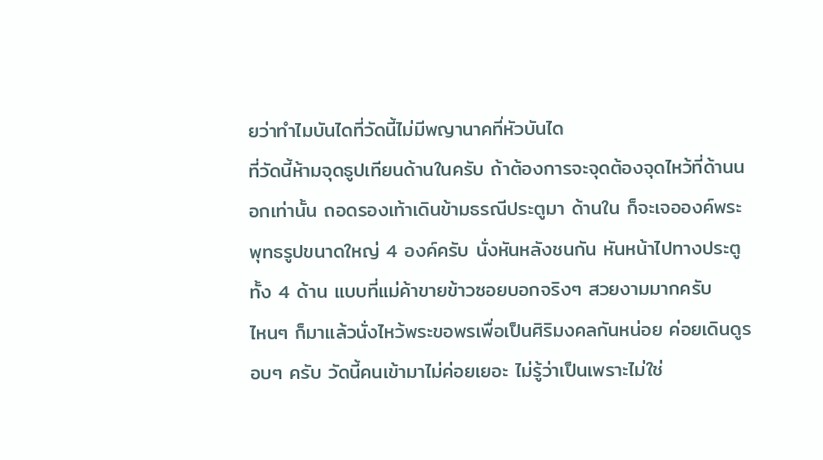ยว่าทำไมบันไดที่วัดนี้ไม่มีพญานาคที่หัวบันได
ที่วัดนี้ห้ามจุดธูปเทียนด้านในครับ ถ้าต้องการจะจุดต้องจุดไหว้ที่ด้านนอกเท่านั้น ถอดรองเท้าเดินข้ามธรณีประตูมา ด้านใน ก็จะเจอองค์พระพุทธรูปขนาดใหญ่ 4 องค์ครับ นั่งหันหลังชนกัน หันหน้าไปทางประตูทั้ง 4 ด้าน แบบที่แม่ค้าขายข้าวซอยบอกจริงๆ สวยงามมากครับ
ไหนๆ ก็มาแล้วนั่งไหว้พระขอพรเพื่อเป็นศิริมงคลกันหน่อย ค่อยเดินดูรอบๆ ครับ วัดนี้คนเข้ามาไม่ค่อยเยอะ ไม่รู้ว่าเป็นเพราะไม่ใช่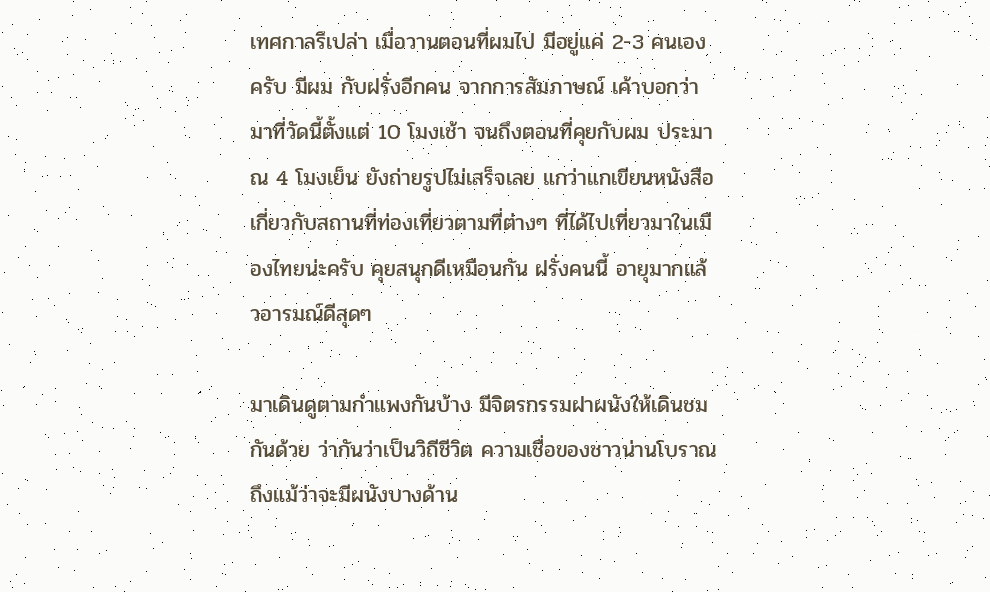เทศกาลรึเปล่า เมื่อวานตอนที่ผมไป มีอยู่แค่ 2-3 คนเองครับ มีผม กับฝรั่งอีกคน จากการสัมภาษณ์ เค้าบอกว่า มาที่วัดนี้ตั้งแต่ 10 โมงเช้า จนถึงตอนที่คุยกับผม ประมาณ 4 โมงเย็น ยังถ่ายรูปไม่เสร็จเลย แกว่าแกเขียนหนังสือ เกี่ยวกับสถานที่ท่องเที่ยวตามที่ต่างๆ ที่ได้ไปเที่ยวมาในเมืองไทยน่ะครับ คุยสนุกดีเหมือนกัน ฝรั่งคนนี้ อายุมากแล้วอารมณ์ดีสุดๆ

มาเดินดูตามกำแพงกันบ้าง มีจิตรกรรมฝาผนังให้เดินชมกันด้วย ว่ากันว่าเป็นวิถีชีวิต ความเชื่อของชาวน่านโบราณ ถึงแม้ว่าจะมีผนังบางด้าน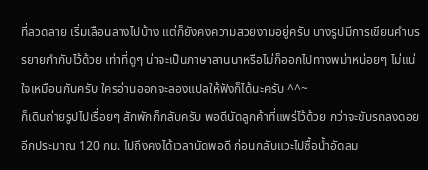ที่ลวดลาย เริ่มเลือนลางไปบ้าง แต่ก็ยังคงความสวยงามอยู่ครับ บางรูปมีการเขียนคำบรรยายกำกับไว้ด้วย เท่าที่ดูๆ น่าจะเป็นภาษาลานนาหรือไม่ก็ออกไปทางพม่าหน่อยๆ ไม่แน่ใจเหมือนกันครับ ใครอ่านออกจะลองแปลให้ฟังก็ได้นะครับ ^^~
ก็เดินถ่ายรูปไปเรื่อยๆ สักพักก็กลับครับ พอดีนัดลูกค้าที่แพร่ไว้ด้วย กว่าจะขับรถลงดอยอีกประมาณ 120 กม. ไปถึงคงได้เวลานัดพอดี ก่อนกลับแวะไปซื้อน้ำอัดลม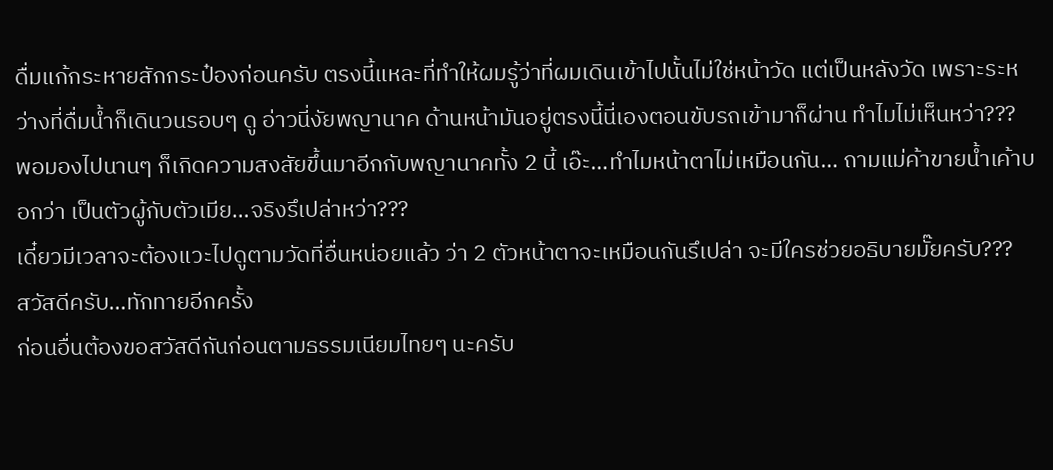ดื่มแก้กระหายสักกระป๋องก่อนครับ ตรงนี้แหละที่ทำให้ผมรู้ว่าที่ผมเดินเข้าไปนั้นไม่ใช่หน้าวัด แต่เป็นหลังวัด เพราะระหว่างที่ดื่มน้ำก็เดินวนรอบๆ ดู อ่าวนี่งัยพญานาค ด้านหน้ามันอยู่ตรงนี้นี่เองตอนขับรถเข้ามาก็ผ่าน ทำไมไม่เห็นหว่า???
พอมองไปนานๆ ก็เกิดความสงสัยขึ้นมาอีกกับพญานาคทั้ง 2 นี้ เอ๊ะ…ทำไมหน้าตาไม่เหมือนกัน… ถามแม่ค้าขายน้ำเค้าบอกว่า เป็นตัวผู้กับตัวเมีย…จริงรึเปล่าหว่า???
เดี๋ยวมีเวลาจะต้องแวะไปดูตามวัดที่อื่นหน่อยแล้ว ว่า 2 ตัวหน้าตาจะเหมือนกันรึเปล่า จะมีใครช่วยอธิบายมั๊ยครับ???
สวัสดีครับ…ทักทายอีกครั้ง
ก่อนอื่นต้องขอสวัสดีกันก่อนตามธรรมเนียมไทยๆ นะครับ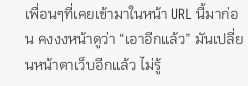เพื่อนๆที่เคยเข้ามาในหน้า URL นี้มาก่อน คงงงหน้าดูว่า “เอาอีกแล้ว” มันเปลี่ยนหน้าตาเว็บอีกแล้ว ไม่รู้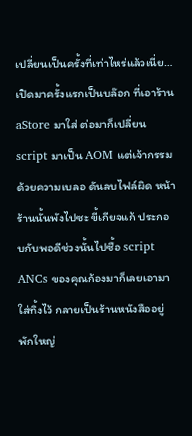เปลี่ยนเป็นครั้งที่เท่าไหร่แล้วเนี่ย…
เปิดมาครั้งแรกเป็นบล๊อก ที่เอาร้าน aStore มาใส่ ต่อมาก็เปลี่ยน script มาเป็น AOM แต่เจ้ากรรม ด้วยความเบลอ ดันลบไฟล์ผิด หน้าร้านนั้นพังไปซะ ขี้เกียจแก้ ประกอบกับพอดีช่วงนั้นไปซื้อ script ANCs ของคุณก้องมาก็เลยเอามาใส่ทิ้งไว้ กลายเป็นร้านหนังสืออยู่พักใหญ่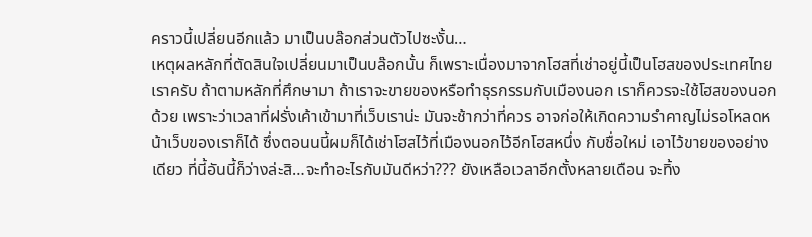คราวนี้เปลี่ยนอีกแล้ว มาเป็นบล๊อกส่วนตัวไปซะงั้น…
เหตุผลหลักที่ตัดสินใจเปลี่ยนมาเป็นบล๊อกนั้น ก็เพราะเนื่องมาจากโฮสที่เช่าอยู่นี้เป็นโฮสของประเทศไทยเราครับ ถ้าตามหลักที่ศึกษามา ถ้าเราจะขายของหรือทำธุรกรรมกับเมืองนอก เราก็ควรจะใช้โฮสของนอกด้วย เพราะว่าเวลาที่ฝรั่งเค้าเข้ามาที่เว็บเราน่ะ มันจะช้ากว่าที่ควร อาจก่อให้เกิดความรำคาญไม่รอโหลดหน้าเว็บของเราก็ได้ ซึ่งตอนนนี้ผมก็ได้เช่าโฮสไว้ที่เมืองนอกไว้อีกโฮสหนึ่ง กับชื่อใหม่ เอาไว้ขายของอย่างเดียว ที่นี้อันนี้ก็ว่างล่ะสิ…จะทำอะไรกับมันดีหว่า??? ยังเหลือเวลาอีกตั้งหลายเดือน จะทิ้ง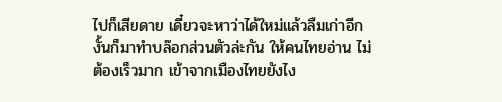ไปก็เสียดาย เดี๋ยวจะหาว่าได้ใหม่แล้วลืมเก่าอีก งั้นก็มาทำบล๊อกส่วนตัวล่ะกัน ให้คนไทยอ่าน ไม่ต้องเร็วมาก เข้าจากเมืองไทยยังไง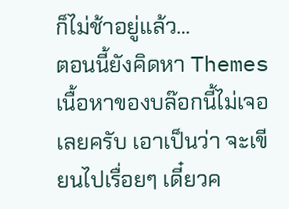ก็ไม่ช้าอยู่แล้ว…
ตอนนี้ยังคิดหา Themes เนื้อหาของบล๊อกนี้ไม่เจอเลยครับ เอาเป็นว่า จะเขียนไปเรื่อยๆ เดี๋ยวค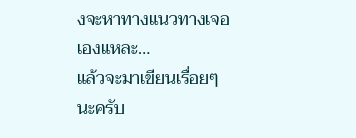งจะหาทางแนวทางเจอเองแหละ…
แล้วจะมาเขียนเรื่อยๆ นะครับ